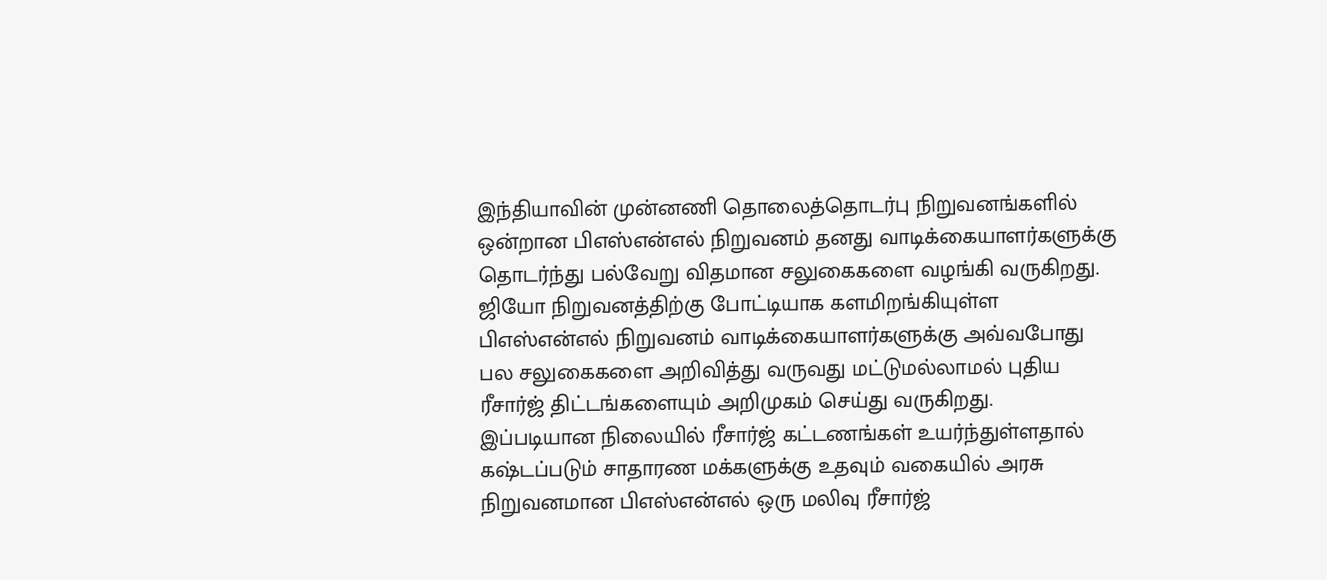இந்தியாவின் முன்னணி தொலைத்தொடர்பு நிறுவனங்களில் ஒன்றான பிஎஸ்என்எல் நிறுவனம் தனது வாடிக்கையாளர்களுக்கு தொடர்ந்து பல்வேறு விதமான சலுகைகளை வழங்கி வருகிறது. ஜியோ நிறுவனத்திற்கு போட்டியாக களமிறங்கியுள்ள பிஎஸ்என்எல் நிறுவனம் வாடிக்கையாளர்களுக்கு அவ்வபோது பல சலுகைகளை அறிவித்து வருவது மட்டுமல்லாமல் புதிய ரீசார்ஜ் திட்டங்களையும் அறிமுகம் செய்து வருகிறது.
இப்படியான நிலையில் ரீசார்ஜ் கட்டணங்கள் உயர்ந்துள்ளதால் கஷ்டப்படும் சாதாரண மக்களுக்கு உதவும் வகையில் அரசு நிறுவனமான பிஎஸ்என்எல் ஒரு மலிவு ரீசார்ஜ்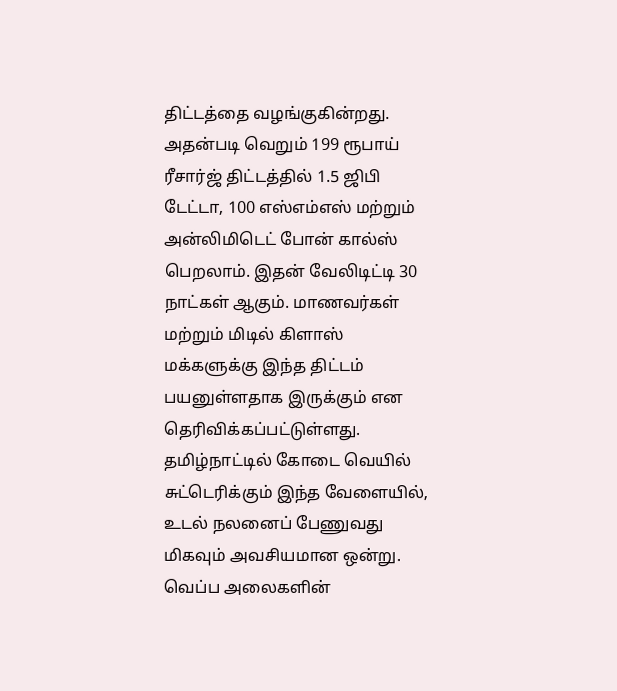திட்டத்தை வழங்குகின்றது. அதன்படி வெறும் 199 ரூபாய் ரீசார்ஜ் திட்டத்தில் 1.5 ஜிபி டேட்டா, 100 எஸ்எம்எஸ் மற்றும் அன்லிமிடெட் போன் கால்ஸ் பெறலாம். இதன் வேலிடிட்டி 30 நாட்கள் ஆகும். மாணவர்கள் மற்றும் மிடில் கிளாஸ் மக்களுக்கு இந்த திட்டம் பயனுள்ளதாக இருக்கும் என தெரிவிக்கப்பட்டுள்ளது.
தமிழ்நாட்டில் கோடை வெயில் சுட்டெரிக்கும் இந்த வேளையில், உடல் நலனைப் பேணுவது மிகவும் அவசியமான ஒன்று. வெப்ப அலைகளின்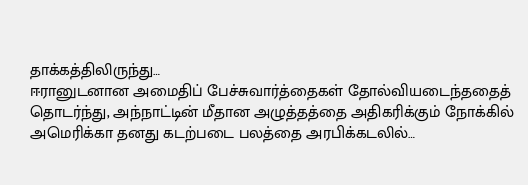தாக்கத்திலிருந்து…
ஈரானுடனான அமைதிப் பேச்சுவார்த்தைகள் தோல்வியடைந்ததைத் தொடர்ந்து, அந்நாட்டின் மீதான அழுத்தத்தை அதிகரிக்கும் நோக்கில் அமெரிக்கா தனது கடற்படை பலத்தை அரபிக்கடலில்…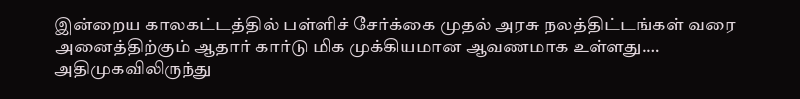இன்றைய காலகட்டத்தில் பள்ளிச் சேர்க்கை முதல் அரசு நலத்திட்டங்கள் வரை அனைத்திற்கும் ஆதார் கார்டு மிக முக்கியமான ஆவணமாக உள்ளது.…
அதிமுகவிலிருந்து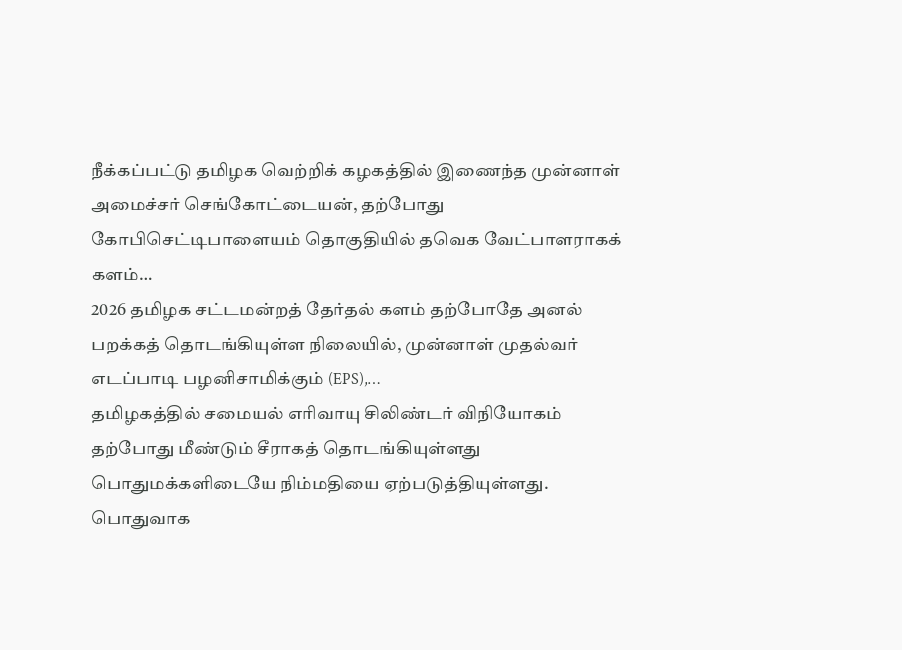நீக்கப்பட்டு தமிழக வெற்றிக் கழகத்தில் இணைந்த முன்னாள் அமைச்சர் செங்கோட்டையன், தற்போது கோபிசெட்டிபாளையம் தொகுதியில் தவெக வேட்பாளராகக் களம்…
2026 தமிழக சட்டமன்றத் தேர்தல் களம் தற்போதே அனல் பறக்கத் தொடங்கியுள்ள நிலையில், முன்னாள் முதல்வர் எடப்பாடி பழனிசாமிக்கும் (EPS),…
தமிழகத்தில் சமையல் எரிவாயு சிலிண்டர் விநியோகம் தற்போது மீண்டும் சீராகத் தொடங்கியுள்ளது பொதுமக்களிடையே நிம்மதியை ஏற்படுத்தியுள்ளது. பொதுவாக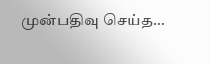முன்பதிவு செய்த…